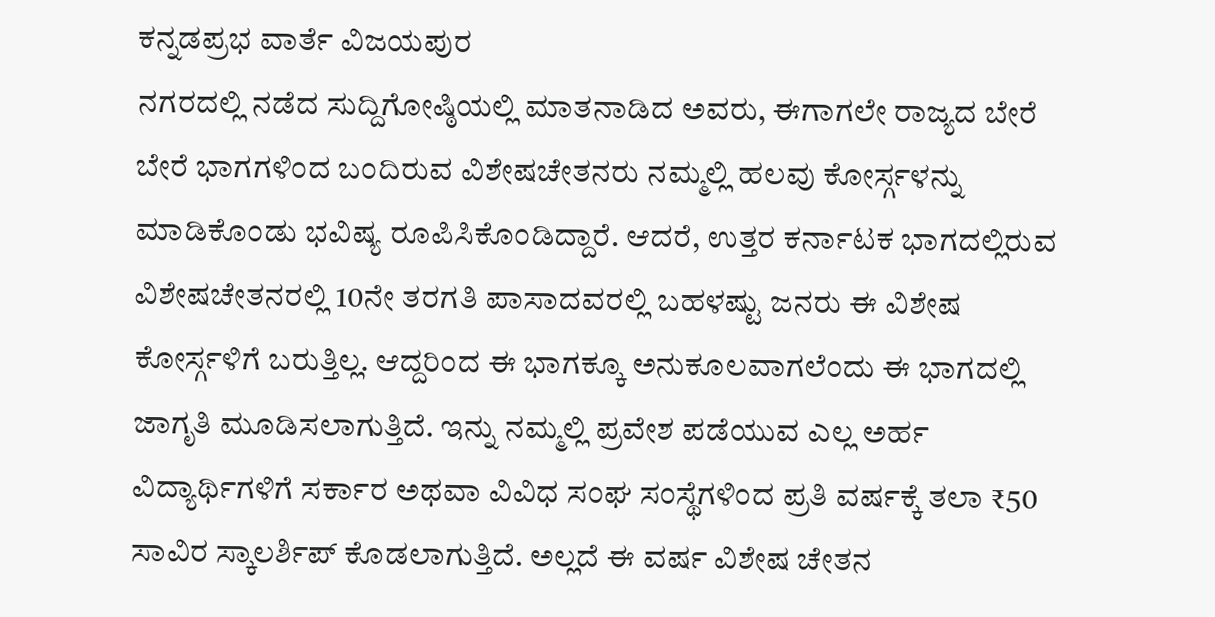ಕನ್ನಡಪ್ರಭ ವಾರ್ತೆ ವಿಜಯಪುರ
ನಗರದಲ್ಲಿ ನಡೆದ ಸುದ್ದಿಗೋಷ್ಠಿಯಲ್ಲಿ ಮಾತನಾಡಿದ ಅವರು, ಈಗಾಗಲೇ ರಾಜ್ಯದ ಬೇರೆ ಬೇರೆ ಭಾಗಗಳಿಂದ ಬಂದಿರುವ ವಿಶೇಷಚೇತನರು ನಮ್ಮಲ್ಲಿ ಹಲವು ಕೋರ್ಸ್ಗಳನ್ನು ಮಾಡಿಕೊಂಡು ಭವಿಷ್ಯ ರೂಪಿಸಿಕೊಂಡಿದ್ದಾರೆ. ಆದರೆ, ಉತ್ತರ ಕರ್ನಾಟಕ ಭಾಗದಲ್ಲಿರುವ ವಿಶೇಷಚೇತನರಲ್ಲಿ 10ನೇ ತರಗತಿ ಪಾಸಾದವರಲ್ಲಿ ಬಹಳಷ್ಟು ಜನರು ಈ ವಿಶೇಷ ಕೋರ್ಸ್ಗಳಿಗೆ ಬರುತ್ತಿಲ್ಲ. ಆದ್ದರಿಂದ ಈ ಭಾಗಕ್ಕೂ ಅನುಕೂಲವಾಗಲೆಂದು ಈ ಭಾಗದಲ್ಲಿ ಜಾಗೃತಿ ಮೂಡಿಸಲಾಗುತ್ತಿದೆ. ಇನ್ನು ನಮ್ಮಲ್ಲಿ ಪ್ರವೇಶ ಪಡೆಯುವ ಎಲ್ಲ ಅರ್ಹ ವಿದ್ಯಾರ್ಥಿಗಳಿಗೆ ಸರ್ಕಾರ ಅಥವಾ ವಿವಿಧ ಸಂಘ ಸಂಸ್ಥೆಗಳಿಂದ ಪ್ರತಿ ವರ್ಷಕ್ಕೆ ತಲಾ ₹50 ಸಾವಿರ ಸ್ಕಾಲರ್ಶಿಪ್ ಕೊಡಲಾಗುತ್ತಿದೆ. ಅಲ್ಲದೆ ಈ ವರ್ಷ ವಿಶೇಷ ಚೇತನ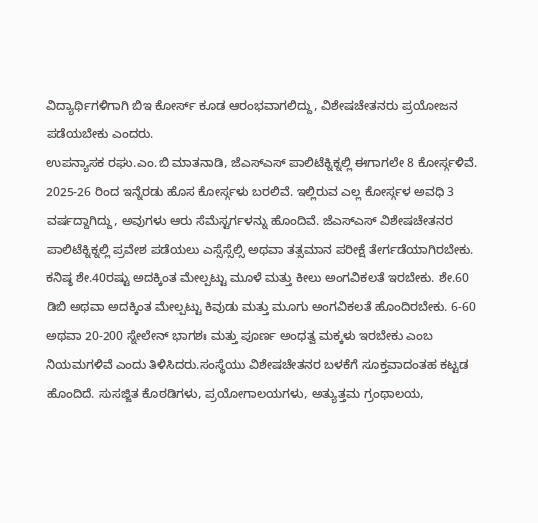ವಿದ್ಯಾರ್ಥಿಗಳಿಗಾಗಿ ಬಿಇ ಕೋರ್ಸ್ ಕೂಡ ಆರಂಭವಾಗಲಿದ್ದು, ವಿಶೇಷಚೇತನರು ಪ್ರಯೋಜನ ಪಡೆಯಬೇಕು ಎಂದರು.
ಉಪನ್ಯಾಸಕ ರಘು.ಎಂ.ಬಿ ಮಾತನಾಡಿ, ಜೆಎಸ್ಎಸ್ ಪಾಲಿಟೆಕ್ನಿಕ್ನಲ್ಲಿ ಈಗಾಗಲೇ 8 ಕೋರ್ಸ್ಗಳಿವೆ. 2025-26 ರಿಂದ ಇನ್ನೆರಡು ಹೊಸ ಕೋರ್ಸ್ಗಳು ಬರಲಿವೆ. ಇಲ್ಲಿರುವ ಎಲ್ಲ ಕೋರ್ಸ್ಗಳ ಅವಧಿ 3 ವರ್ಷದ್ದಾಗಿದ್ದು, ಅವುಗಳು ಆರು ಸೆಮೆಸ್ಟರ್ಗಳನ್ನು ಹೊಂದಿವೆ. ಜೆಎಸ್ಎಸ್ ವಿಶೇಷಚೇತನರ ಪಾಲಿಟೆಕ್ನಿಕ್ನಲ್ಲಿ ಪ್ರವೇಶ ಪಡೆಯಲು ಎಸ್ಸೆಸ್ಸೆಲ್ಸಿ ಅಥವಾ ತತ್ಸಮಾನ ಪರೀಕ್ಷೆ ತೇರ್ಗಡೆಯಾಗಿರಬೇಕು. ಕನಿಷ್ಠ ಶೇ.40ರಷ್ಟು ಅದಕ್ಕಿಂತ ಮೇಲ್ಪಟ್ಟು ಮೂಳೆ ಮತ್ತು ಕೀಲು ಅಂಗವಿಕಲತೆ ಇರಬೇಕು. ಶೇ.60 ಡಿಬಿ ಅಥವಾ ಅದಕ್ಕಿಂತ ಮೇಲ್ಪಟ್ಟು ಕಿವುಡು ಮತ್ತು ಮೂಗು ಅಂಗವಿಕಲತೆ ಹೊಂದಿರಬೇಕು. 6-60 ಅಥವಾ 20-200 ಸ್ನೇಲೇನ್ ಭಾಗಶಃ ಮತ್ತು ಪೂರ್ಣ ಅಂಧತ್ವ ಮಕ್ಕಳು ಇರಬೇಕು ಎಂಬ ನಿಯಮಗಳಿವೆ ಎಂದು ತಿಳಿಸಿದರು.ಸಂಸ್ಥೆಯು ವಿಶೇಷಚೇತನರ ಬಳಕೆಗೆ ಸೂಕ್ತವಾದಂತಹ ಕಟ್ಟಡ ಹೊಂದಿದೆ. ಸುಸಜ್ಜಿತ ಕೊಠಡಿಗಳು, ಪ್ರಯೋಗಾಲಯಗಳು, ಅತ್ಯುತ್ತಮ ಗ್ರಂಥಾಲಯ,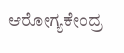ಆರೋಗ್ಯಕೇಂದ್ರ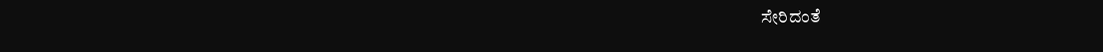ಸೇರಿದಂತೆ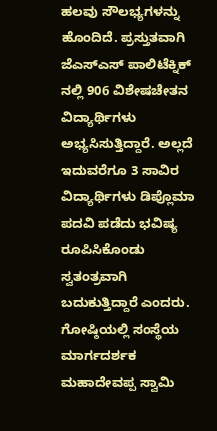ಹಲವು ಸೌಲಭ್ಯಗಳನ್ನು ಹೊಂದಿದೆ. ಪ್ರಸ್ತುತವಾಗಿ ಜೆಎಸ್ಎಸ್ ಪಾಲಿಟೆಕ್ನಿಕ್ ನಲ್ಲಿ 906 ವಿಶೇಷಚೇತನ ವಿದ್ಯಾರ್ಥಿಗಳು ಅಭ್ಯಸಿಸುತ್ತಿದ್ದಾರೆ. ಅಲ್ಲದೆ ಇದುವರೆಗೂ 3 ಸಾವಿರ ವಿದ್ಯಾರ್ಥಿಗಳು ಡಿಪ್ಲೊಮಾ ಪದವಿ ಪಡೆದು ಭವಿಷ್ಯ ರೂಪಿಸಿಕೊಂಡು ಸ್ವತಂತ್ರವಾಗಿ ಬದುಕುತ್ತಿದ್ದಾರೆ ಎಂದರು.
ಗೋಷ್ಠಿಯಲ್ಲಿ ಸಂಸ್ಥೆಯ ಮಾರ್ಗದರ್ಶಕ ಮಹಾದೇವಪ್ಪ ಸ್ವಾಮಿ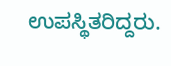ಉಪಸ್ಥಿತರಿದ್ದರು.